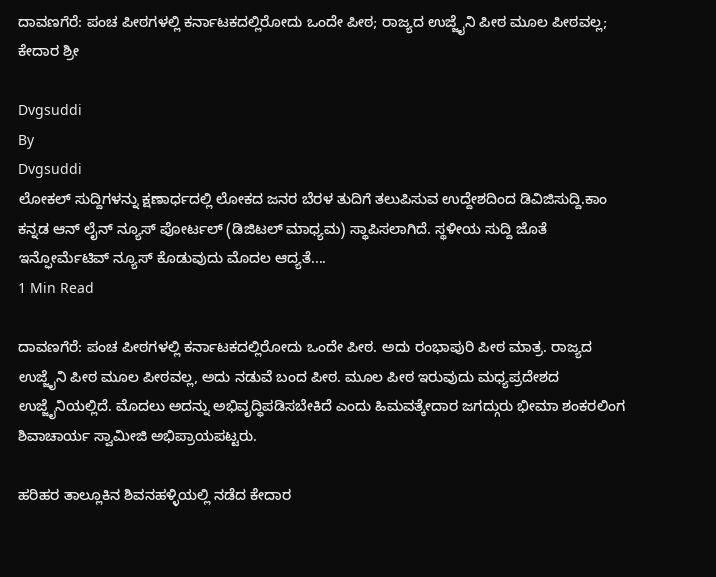ದಾವಣಗೆರೆ: ಪಂಚ ಪೀಠಗಳಲ್ಲಿ ಕರ್ನಾಟಕದಲ್ಲಿರೋದು ಒಂದೇ ಪೀಠ; ರಾಜ್ಯದ ಉಜ್ಜೈನಿ ಪೀಠ ಮೂಲ ಪೀಠವಲ್ಲ; ಕೇದಾರ ಶ್ರೀ

Dvgsuddi
By
Dvgsuddi
ಲೋಕಲ್ ಸುದ್ದಿಗಳನ್ನು ಕ್ಷಣಾರ್ಧದಲ್ಲಿ ಲೋಕದ ಜನರ ಬೆರಳ ತುದಿಗೆ ತಲುಪಿಸುವ ಉದ್ದೇಶದಿಂದ ಡಿವಿಜಿಸುದ್ದಿ.ಕಾಂ ಕನ್ನಡ ಆನ್ ಲೈನ್ ನ್ಯೂಸ್ ಪೋರ್ಟಲ್ (ಡಿಜಿಟಲ್ ಮಾಧ್ಯಮ) ಸ್ಥಾಪಿಸಲಾಗಿದೆ. ಸ್ಥಳೀಯ ಸುದ್ದಿ ಜೊತೆ ಇನ್ಫೋರ್ಮೆಟಿವ್ ನ್ಯೂಸ್ ಕೊಡುವುದು ಮೊದಲ ಆದ್ಯತೆ....
1 Min Read

ದಾವಣಗೆರೆ: ಪಂಚ ಪೀಠಗಳಲ್ಲಿ ಕರ್ನಾಟಕದಲ್ಲಿರೋದು ಒಂದೇ ಪೀಠ. ಅದು ರಂಭಾಪುರಿ ಪೀಠ ಮಾತ್ರ. ರಾಜ್ಯದ ಉಜ್ಜೈನಿ ಪೀಠ ಮೂಲ ಪೀಠವಲ್ಲ, ಅದು ನಡುವೆ ಬಂದ ಪೀಠ. ಮೂಲ ಪೀಠ ಇರುವುದು ಮಧ್ಯಪ್ರದೇಶದ ಉಜ್ಜೈನಿಯಲ್ಲಿದೆ. ಮೊದಲು ಅದನ್ನು ಅಭಿವೃದ್ಧಿಪಡಿಸಬೇಕಿದೆ ಎಂದು ಹಿಮವತ್ಕೇದಾರ ಜಗದ್ಗುರು ಭೀಮಾ ಶಂಕರಲಿಂಗ ಶಿವಾಚಾರ್ಯ ಸ್ವಾಮೀಜಿ ಅಭಿಪ್ರಾಯಪಟ್ಟರು.

ಹರಿಹರ ತಾಲ್ಲೂಕಿನ ಶಿವನಹಳ್ಳಿಯಲ್ಲಿ ನಡೆದ ಕೇದಾರ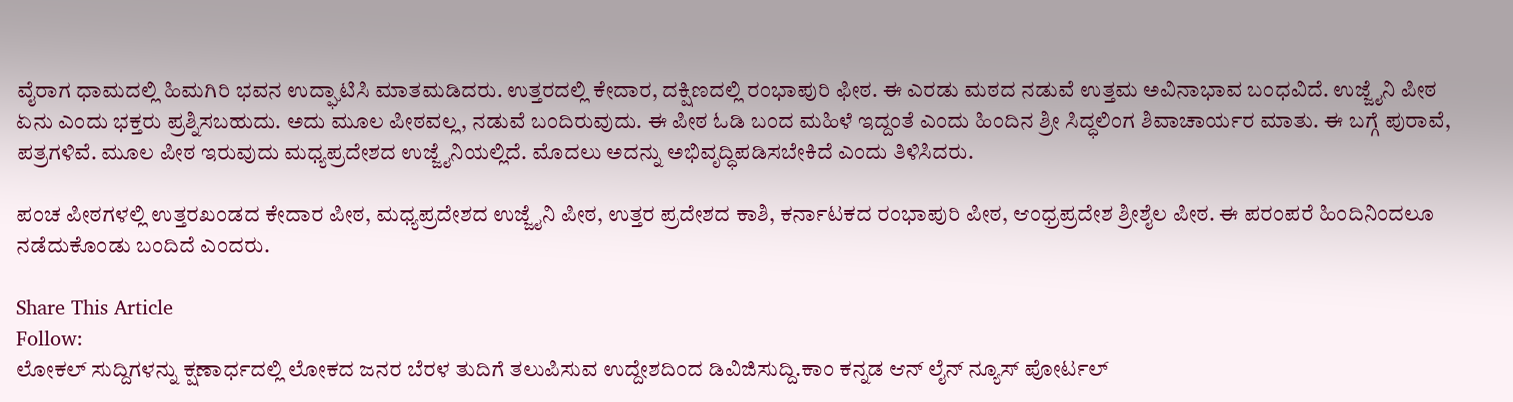ವೈರಾಗ ಧಾಮದಲ್ಲಿ ಹಿಮಗಿರಿ ಭವನ ಉದ್ಘಾಟಿಸಿ ಮಾತಮಡಿದರು. ಉತ್ತರದಲ್ಲಿ ಕೇದಾರ, ದಕ್ಷಿಣದಲ್ಲಿ ರಂಭಾಪುರಿ ಫೀಠ. ಈ ಎರಡು ಮಠದ ನಡುವೆ ಉತ್ತಮ ಅವಿನಾಭಾವ ಬಂಧವಿದೆ. ಉಜ್ಜೈನಿ ಪೀಠ ಏನು ಎಂದು ಭಕ್ತರು ಪ್ರಶ್ನಿಸಬಹುದು. ಅದು ಮೂಲ ಪೀಠವಲ್ಲ, ನಡುವೆ ಬಂದಿರುವುದು. ಈ ಪೀಠ ಓಡಿ ಬಂದ ಮಹಿಳೆ ಇದ್ದಂತೆ ಎಂದು ಹಿಂದಿನ ಶ್ರೀ ಸಿದ್ಧಲಿಂಗ ಶಿವಾಚಾರ್ಯರ ಮಾತು. ಈ ಬಗ್ಗೆ ಪುರಾವೆ, ಪತ್ರಗಳಿವೆ. ಮೂಲ ಪೀಠ ಇರುವುದು ಮಧ್ಯಪ್ರದೇಶದ ಉಜ್ಜೈನಿಯಲ್ಲಿದೆ. ಮೊದಲು ಅದನ್ನು ಅಭಿವೃದ್ಧಿಪಡಿಸಬೇಕಿದೆ ಎಂದು ತಿಳಿಸಿದರು.

ಪಂಚ ಪೀಠಗಳಲ್ಲಿ ಉತ್ತರಖಂಡದ ಕೇದಾರ ಪೀಠ, ಮಧ್ಯಪ್ರದೇಶದ ಉಜ್ಜೈನಿ ಪೀಠ, ಉತ್ತರ ಪ್ರದೇಶದ ಕಾಶಿ, ಕರ್ನಾಟಕದ ರಂಭಾಪುರಿ ಪೀಠ, ಆಂಧ್ರಪ್ರದೇಶ ಶ್ರೀಶೈಲ ಪೀಠ. ಈ ಪರಂಪರೆ ಹಿಂದಿನಿಂದಲೂ ನಡೆದುಕೊಂಡು ಬಂದಿದೆ ಎಂದರು.

Share This Article
Follow:
ಲೋಕಲ್ ಸುದ್ದಿಗಳನ್ನು ಕ್ಷಣಾರ್ಧದಲ್ಲಿ ಲೋಕದ ಜನರ ಬೆರಳ ತುದಿಗೆ ತಲುಪಿಸುವ ಉದ್ದೇಶದಿಂದ ಡಿವಿಜಿಸುದ್ದಿ.ಕಾಂ ಕನ್ನಡ ಆನ್ ಲೈನ್ ನ್ಯೂಸ್ ಪೋರ್ಟಲ್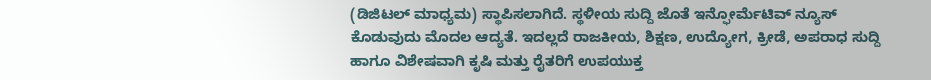(ಡಿಜಿಟಲ್ ಮಾಧ್ಯಮ) ಸ್ಥಾಪಿಸಲಾಗಿದೆ. ಸ್ಥಳೀಯ ಸುದ್ದಿ ಜೊತೆ ಇನ್ಫೋರ್ಮೆಟಿವ್ ನ್ಯೂಸ್ ಕೊಡುವುದು ಮೊದಲ ಆದ್ಯತೆ. ಇದಲ್ಲದೆ ರಾಜಕೀಯ, ಶಿಕ್ಷಣ, ಉದ್ಯೋಗ, ಕ್ರೀಡೆ, ಅಪರಾಧ ಸುದ್ದಿ ಹಾಗೂ ವಿಶೇಷವಾಗಿ ಕೃಷಿ ಮತ್ತು ರೈತರಿಗೆ ಉಪಯುಕ್ತ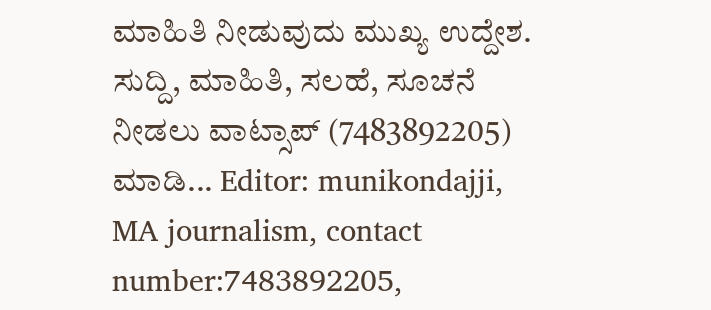ಮಾಹಿತಿ ನೀಡುವುದು ಮುಖ್ಯ ಉದ್ದೇಶ. ಸುದ್ದಿ, ಮಾಹಿತಿ, ಸಲಹೆ, ಸೂಚನೆ ನೀಡಲು ವಾಟ್ಸಾಪ್ (7483892205) ಮಾಡಿ... Editor: munikondajji, MA journalism, contact number:7483892205,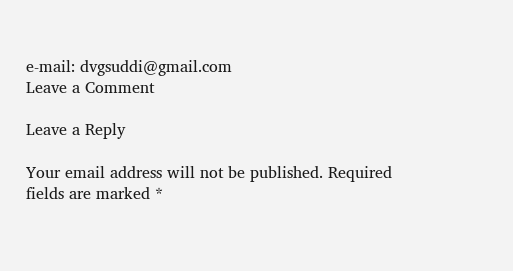e-mail: dvgsuddi@gmail.com
Leave a Comment

Leave a Reply

Your email address will not be published. Required fields are marked *